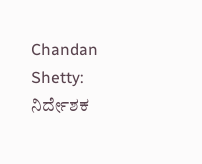Chandan Shetty: ನಿರ್ದೇಶಕ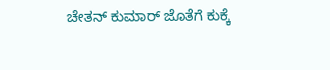ಚೇತನ್ ಕುಮಾರ್ ಜೊತೆಗೆ ಕುಕ್ಕೆ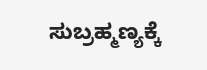ಸುಬ್ರಹ್ಮಣ್ಯಕ್ಕೆ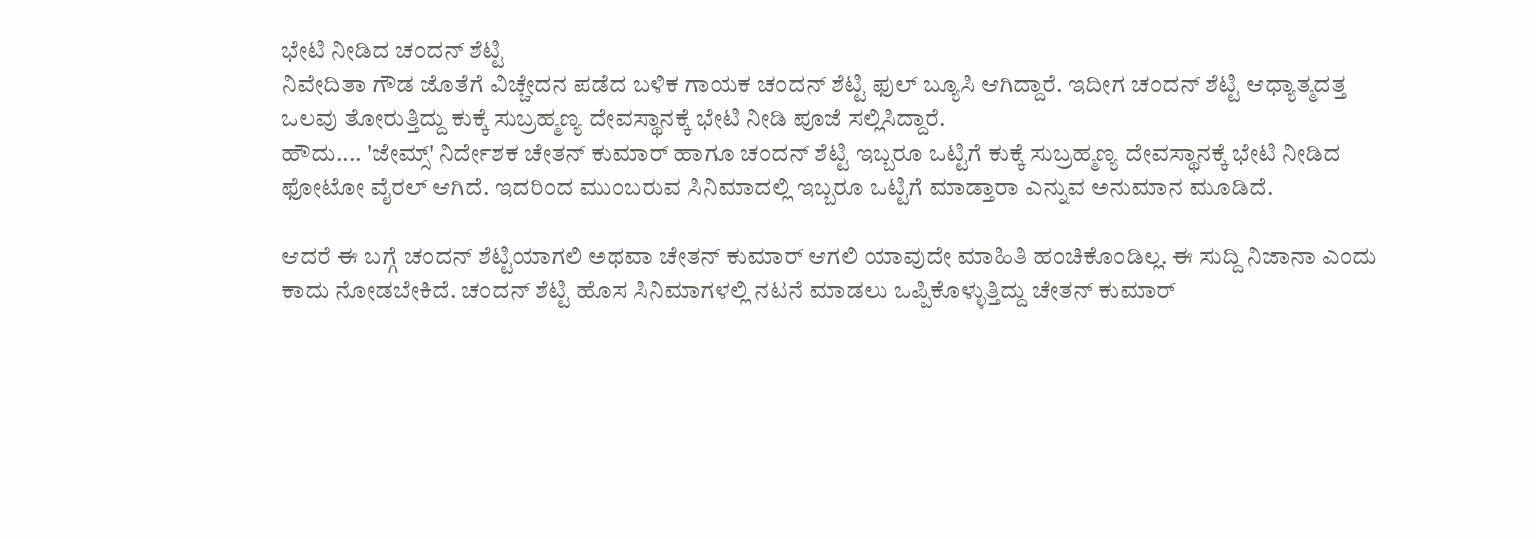ಭೇಟಿ ನೀಡಿದ ಚಂದನ್ ಶೆಟ್ಟಿ
ನಿವೇದಿತಾ ಗೌಡ ಜೊತೆಗೆ ವಿಚ್ಚೇದನ ಪಡೆದ ಬಳಿಕ ಗಾಯಕ ಚಂದನ್ ಶೆಟ್ಟಿ ಫುಲ್ ಬ್ಯೂಸಿ ಆಗಿದ್ದಾರೆ. ಇದೀಗ ಚಂದನ್ ಶೆಟ್ಟಿ ಆಧ್ಯಾತ್ಮದತ್ತ ಒಲವು ತೋರುತ್ತಿದ್ದು ಕುಕ್ಕೆ ಸುಬ್ರಹ್ಮಣ್ಯ ದೇವಸ್ಥಾನಕ್ಕೆ ಭೇಟಿ ನೀಡಿ ಪೂಜೆ ಸಲ್ಲಿಸಿದ್ದಾರೆ.
ಹೌದು.... 'ಜೇಮ್ಸ್' ನಿರ್ದೇಶಕ ಚೇತನ್ ಕುಮಾರ್ ಹಾಗೂ ಚಂದನ್ ಶೆಟ್ಟಿ ಇಬ್ಬರೂ ಒಟ್ಟಿಗೆ ಕುಕ್ಕೆ ಸುಬ್ರಹ್ಮಣ್ಯ ದೇವಸ್ಥಾನಕ್ಕೆ ಭೇಟಿ ನೀಡಿದ ಫೋಟೋ ವೈರಲ್ ಆಗಿದೆ. ಇದರಿಂದ ಮುಂಬರುವ ಸಿನಿಮಾದಲ್ಲಿ ಇಬ್ಬರೂ ಒಟ್ಟಿಗೆ ಮಾಡ್ತಾರಾ ಎನ್ನುವ ಅನುಮಾನ ಮೂಡಿದೆ.

ಆದರೆ ಈ ಬಗ್ಗೆ ಚಂದನ್ ಶೆಟ್ಟಿಯಾಗಲಿ ಅಥವಾ ಚೇತನ್ ಕುಮಾರ್ ಆಗಲಿ ಯಾವುದೇ ಮಾಹಿತಿ ಹಂಚಿಕೊಂಡಿಲ್ಲ. ಈ ಸುದ್ದಿ ನಿಜಾನಾ ಎಂದು ಕಾದು ನೋಡಬೇಕಿದೆ. ಚಂದನ್ ಶೆಟ್ಟಿ ಹೊಸ ಸಿನಿಮಾಗಳಲ್ಲಿ ನಟನೆ ಮಾಡಲು ಒಪ್ಪಿಕೊಳ್ಳುತ್ತಿದ್ದು ಚೇತನ್ ಕುಮಾರ್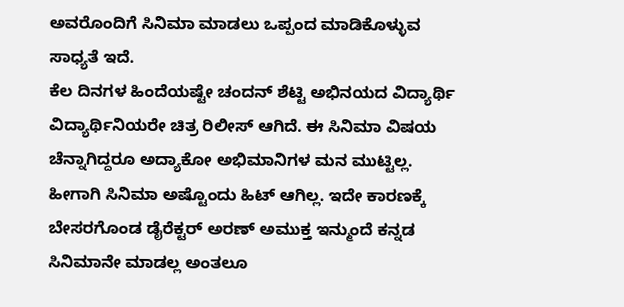ಅವರೊಂದಿಗೆ ಸಿನಿಮಾ ಮಾಡಲು ಒಪ್ಪಂದ ಮಾಡಿಕೊಳ್ಳುವ ಸಾಧ್ಯತೆ ಇದೆ.
ಕೆಲ ದಿನಗಳ ಹಿಂದೆಯಷ್ಟೇ ಚಂದನ್ ಶೆಟ್ಟಿ ಅಭಿನಯದ ವಿದ್ಯಾರ್ಥಿ ವಿದ್ಯಾರ್ಥಿನಿಯರೇ ಚಿತ್ರ ರಿಲೀಸ್ ಆಗಿದೆ. ಈ ಸಿನಿಮಾ ವಿಷಯ ಚೆನ್ನಾಗಿದ್ದರೂ ಅದ್ಯಾಕೋ ಅಭಿಮಾನಿಗಳ ಮನ ಮುಟ್ಟಿಲ್ಲ. ಹೀಗಾಗಿ ಸಿನಿಮಾ ಅಷ್ಟೊಂದು ಹಿಟ್ ಆಗಿಲ್ಲ. ಇದೇ ಕಾರಣಕ್ಕೆ ಬೇಸರಗೊಂಡ ಡೈರೆಕ್ಟರ್ ಅರಣ್ ಅಮುಕ್ತ ಇನ್ಮುಂದೆ ಕನ್ನಡ ಸಿನಿಮಾನೇ ಮಾಡಲ್ಲ ಅಂತಲೂ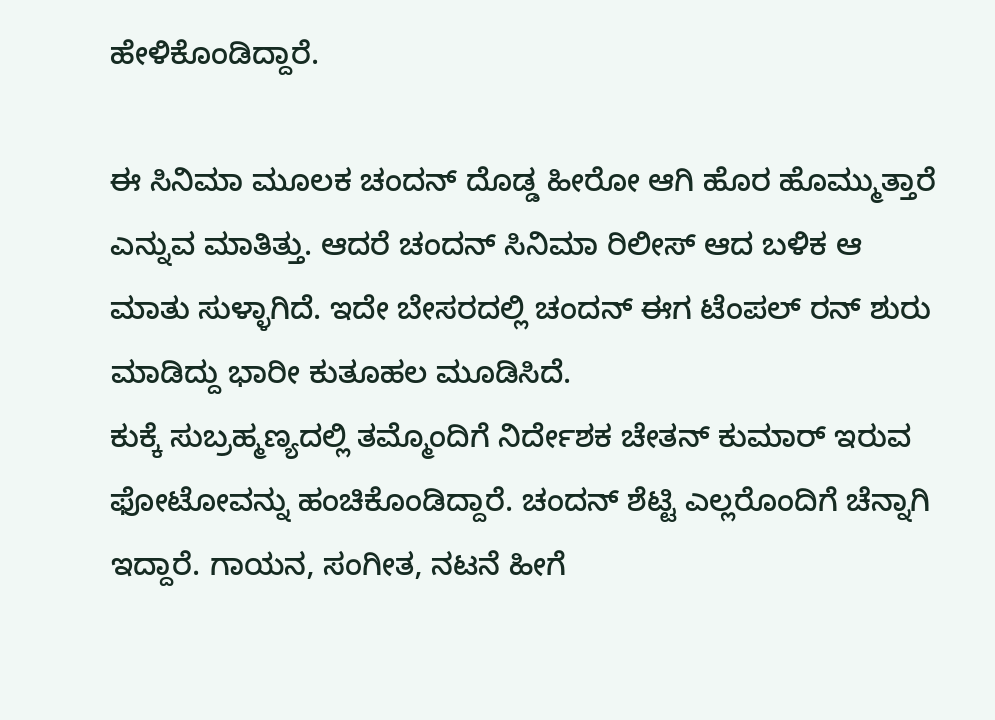ಹೇಳಿಕೊಂಡಿದ್ದಾರೆ.

ಈ ಸಿನಿಮಾ ಮೂಲಕ ಚಂದನ್ ದೊಡ್ಡ ಹೀರೋ ಆಗಿ ಹೊರ ಹೊಮ್ಮುತ್ತಾರೆ ಎನ್ನುವ ಮಾತಿತ್ತು. ಆದರೆ ಚಂದನ್ ಸಿನಿಮಾ ರಿಲೀಸ್ ಆದ ಬಳಿಕ ಆ ಮಾತು ಸುಳ್ಳಾಗಿದೆ. ಇದೇ ಬೇಸರದಲ್ಲಿ ಚಂದನ್ ಈಗ ಟೆಂಪಲ್ ರನ್ ಶುರು ಮಾಡಿದ್ದು ಭಾರೀ ಕುತೂಹಲ ಮೂಡಿಸಿದೆ.
ಕುಕ್ಕೆ ಸುಬ್ರಹ್ಮಣ್ಯದಲ್ಲಿ ತಮ್ಮೊಂದಿಗೆ ನಿರ್ದೇಶಕ ಚೇತನ್ ಕುಮಾರ್ ಇರುವ ಫೋಟೋವನ್ನು ಹಂಚಿಕೊಂಡಿದ್ದಾರೆ. ಚಂದನ್ ಶೆಟ್ಟಿ ಎಲ್ಲರೊಂದಿಗೆ ಚೆನ್ನಾಗಿ ಇದ್ದಾರೆ. ಗಾಯನ, ಸಂಗೀತ, ನಟನೆ ಹೀಗೆ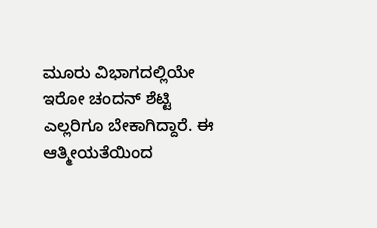ಮೂರು ವಿಭಾಗದಲ್ಲಿಯೇ ಇರೋ ಚಂದನ್ ಶೆಟ್ಟಿ ಎಲ್ಲರಿಗೂ ಬೇಕಾಗಿದ್ದಾರೆ. ಈ ಆತ್ಮೀಯತೆಯಿಂದ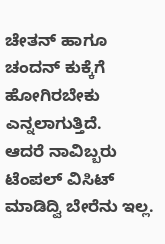ಚೇತನ್ ಹಾಗೂ ಚಂದನ್ ಕುಕ್ಕೆಗೆ ಹೋಗಿರಬೇಕು ಎನ್ನಲಾಗುತ್ತಿದೆ.
ಆದರೆ ನಾವಿಬ್ಬರು ಟೆಂಪಲ್ ವಿಸಿಟ್ ಮಾಡಿದ್ವಿ ಬೇರೆನು ಇಲ್ಲ.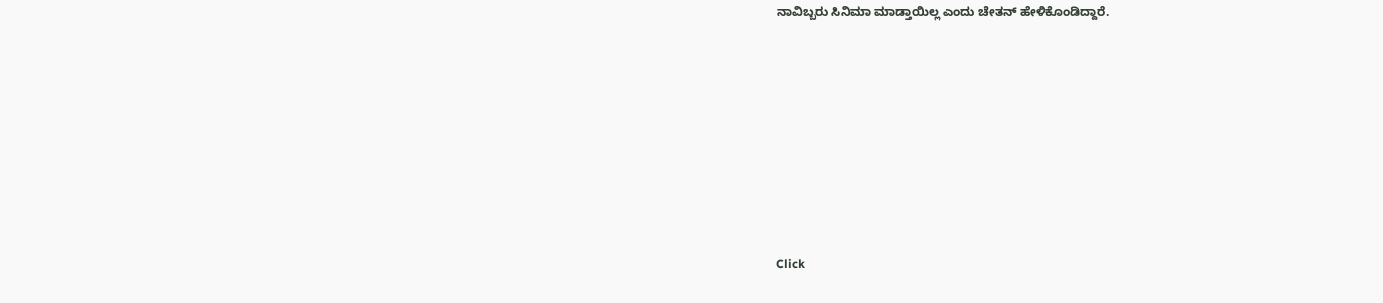ನಾವಿಬ್ಬರು ಸಿನಿಮಾ ಮಾಡ್ತಾಯಿಲ್ಲ ಎಂದು ಚೇತನ್ ಹೇಳಿಕೊಂಡಿದ್ದಾರೆ.












Click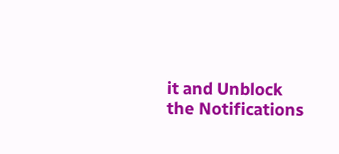it and Unblock the Notifications